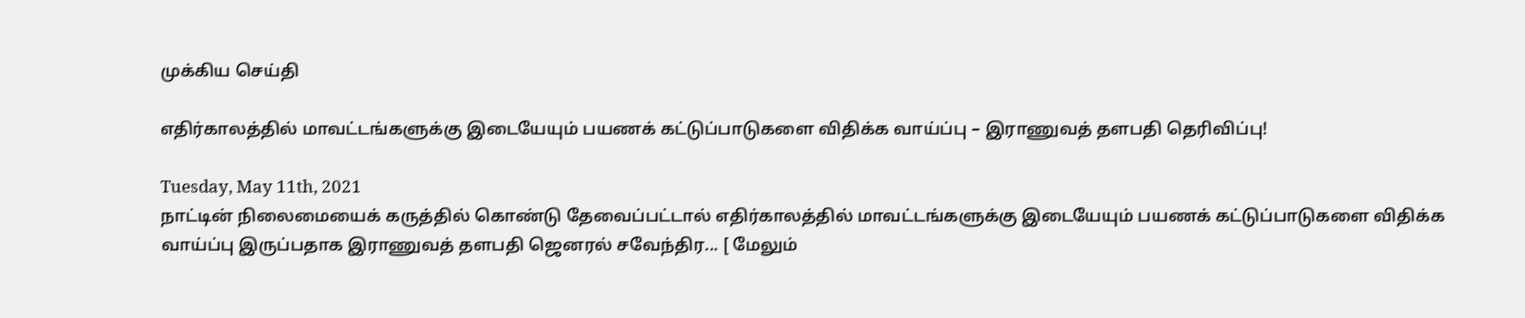முக்கிய செய்தி

எதிர்காலத்தில் மாவட்டங்களுக்கு இடையேயும் பயணக் கட்டுப்பாடுகளை விதிக்க வாய்ப்பு – இராணுவத் தளபதி தெரிவிப்பு!

Tuesday, May 11th, 2021
நாட்டின் நிலைமையைக் கருத்தில் கொண்டு தேவைப்பட்டால் எதிர்காலத்தில் மாவட்டங்களுக்கு இடையேயும் பயணக் கட்டுப்பாடுகளை விதிக்க வாய்ப்பு இருப்பதாக இராணுவத் தளபதி ஜெனரல் சவேந்திர... [ மேலும்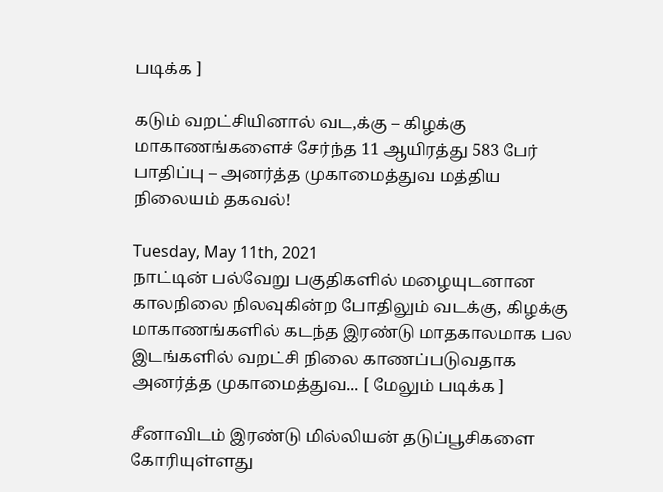படிக்க ]

கடும் வறட்சியினால் வட,க்கு – கிழக்கு மாகாணங்களைச் சேர்ந்த 11 ஆயிரத்து 583 பேர் பாதிப்பு – அனர்த்த முகாமைத்துவ மத்திய நிலையம் தகவல்!

Tuesday, May 11th, 2021
நாட்டின் பல்வேறு பகுதிகளில் மழையுடனான காலநிலை நிலவுகின்ற போதிலும் வடக்கு, கிழக்கு மாகாணங்களில் கடந்த இரண்டு மாதகாலமாக பல இடங்களில் வறட்சி நிலை காணப்படுவதாக அனர்த்த முகாமைத்துவ... [ மேலும் படிக்க ]

சீனாவிடம் இரண்டு மில்லியன் தடுப்பூசிகளை கோரியுள்ளது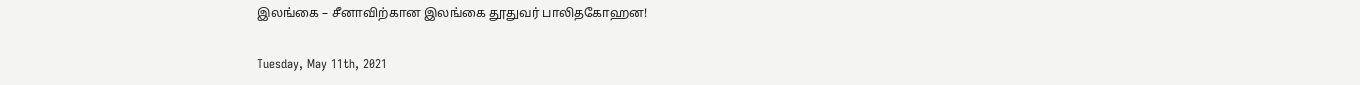இலங்கை – சீனாவிற்கான இலங்கை தூதுவர் பாலிதகோஹன!

Tuesday, May 11th, 2021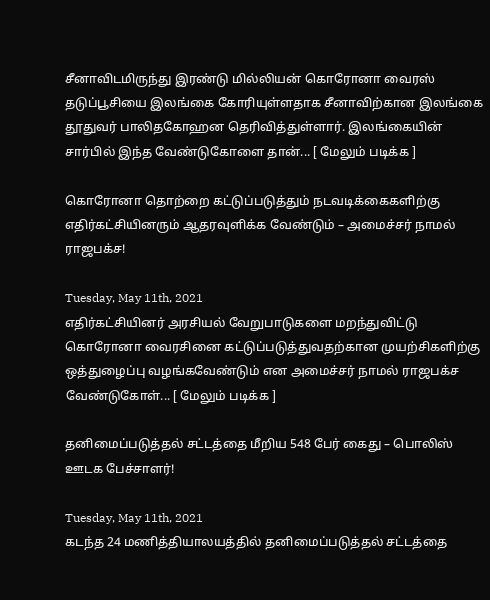சீனாவிடமிருந்து இரண்டு மில்லியன் கொரோனா வைரஸ் தடுப்பூசியை இலங்கை கோரியுள்ளதாக சீனாவிற்கான இலங்கை தூதுவர் பாலிதகோஹன தெரிவித்துள்ளார். இலங்கையின் சார்பில் இந்த வேண்டுகோளை தான்... [ மேலும் படிக்க ]

கொரோனா தொற்றை கட்டுப்படுத்தும் நடவடிக்கைகளிற்கு எதிர்கட்சியினரும் ஆதரவுளிக்க வேண்டும் – அமைச்சர் நாமல் ராஜபக்ச!

Tuesday, May 11th, 2021
எதிர்கட்சியினர் அரசியல் வேறுபாடுகளை மறந்துவிட்டு கொரோனா வைரசினை கட்டுப்படுத்துவதற்கான முயற்சிகளிற்கு ஒத்துழைப்பு வழங்கவேண்டும் என அமைச்சர் நாமல் ராஜபக்ச வேண்டுகோள்... [ மேலும் படிக்க ]

தனிமைப்படுத்தல் சட்டத்தை மீறிய 548 பேர் கைது – பொலிஸ் ஊடக பேச்சாளர்!

Tuesday, May 11th, 2021
கடந்த 24 மணித்தியாலயத்தில் தனிமைப்படுத்தல் சட்டத்தை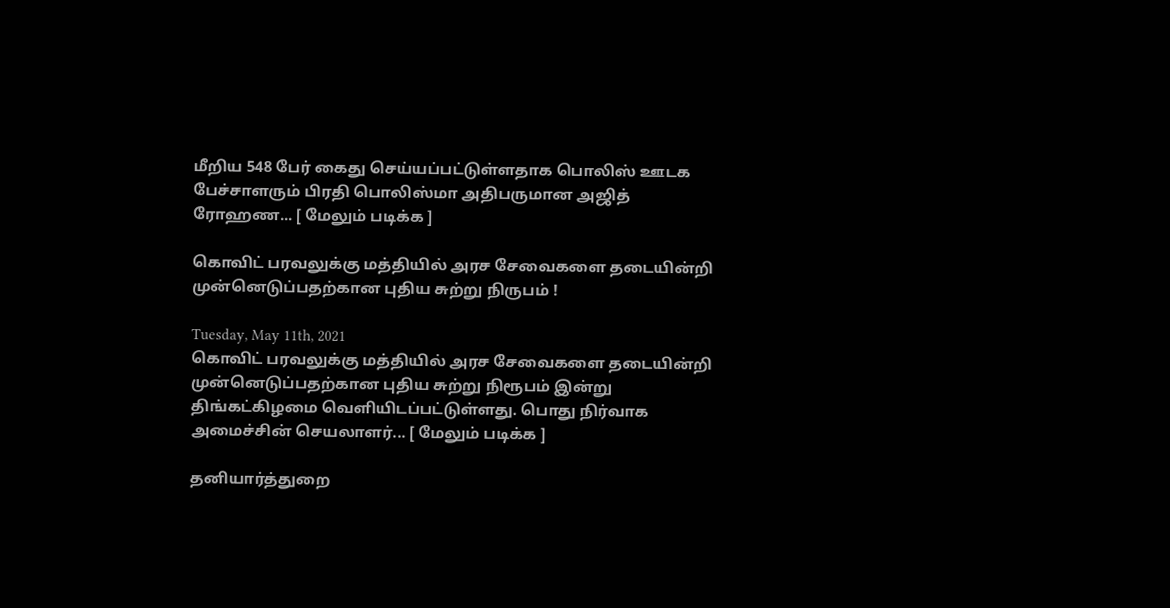மீறிய 548 பேர் கைது செய்யப்பட்டுள்ளதாக பொலிஸ் ஊடக பேச்சாளரும் பிரதி பொலிஸ்மா அதிபருமான அஜித் ரோஹண... [ மேலும் படிக்க ]

கொவிட் பரவலுக்கு மத்தியில் அரச சேவைகளை தடையின்றி முன்னெடுப்பதற்கான புதிய சுற்று நிருபம் !

Tuesday, May 11th, 2021
கொவிட் பரவலுக்கு மத்தியில் அரச சேவைகளை தடையின்றி முன்னெடுப்பதற்கான புதிய சுற்று நிரூபம் இன்று திங்கட்கிழமை வெளியிடப்பட்டுள்ளது. பொது நிர்வாக அமைச்சின் செயலாளர்... [ மேலும் படிக்க ]

தனியார்த்துறை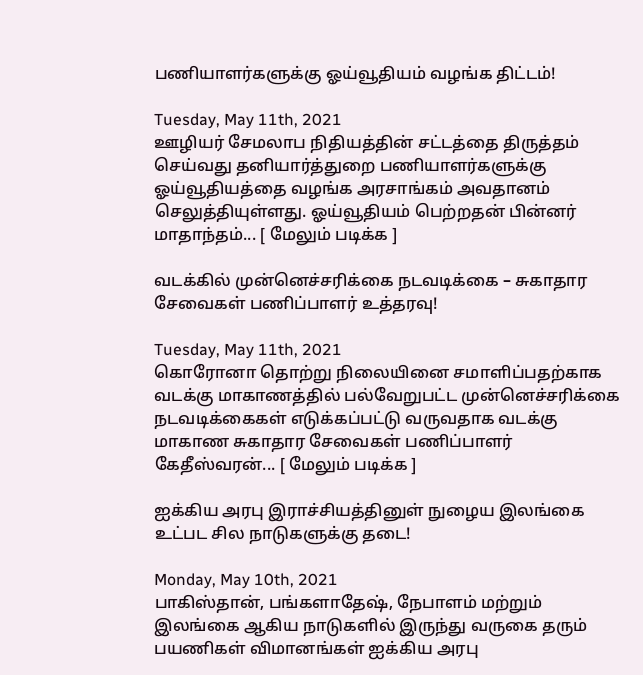பணியாளர்களுக்கு ஓய்வூதியம் வழங்க திட்டம்!

Tuesday, May 11th, 2021
ஊழியர் சேமலாப நிதியத்தின் சட்டத்தை திருத்தம் செய்வது தனியார்த்துறை பணியாளர்களுக்கு ஓய்வூதியத்தை வழங்க அரசாங்கம் அவதானம் செலுத்தியுள்ளது. ஓய்வூதியம் பெற்றதன் பின்னர் மாதாந்தம்... [ மேலும் படிக்க ]

வடக்கில் முன்னெச்சரிக்கை நடவடிக்கை – சுகாதார சேவைகள் பணிப்பாளர் உத்தரவு!

Tuesday, May 11th, 2021
கொரோனா தொற்று நிலையினை சமாளிப்பதற்காக வடக்கு மாகாணத்தில் பல்வேறுபட்ட முன்னெச்சரிக்கை நடவடிக்கைகள் எடுக்கப்பட்டு வருவதாக வடக்கு மாகாண சுகாதார சேவைகள் பணிப்பாளர் கேதீஸ்வரன்... [ மேலும் படிக்க ]

ஐக்கிய அரபு இராச்சியத்தினுள் நுழைய இலங்கை உட்பட சில நாடுகளுக்கு தடை!

Monday, May 10th, 2021
பாகிஸ்தான், பங்களாதேஷ், நேபாளம் மற்றும் இலங்கை ஆகிய நாடுகளில் இருந்து வருகை தரும் பயணிகள் விமானங்கள் ஐக்கிய அரபு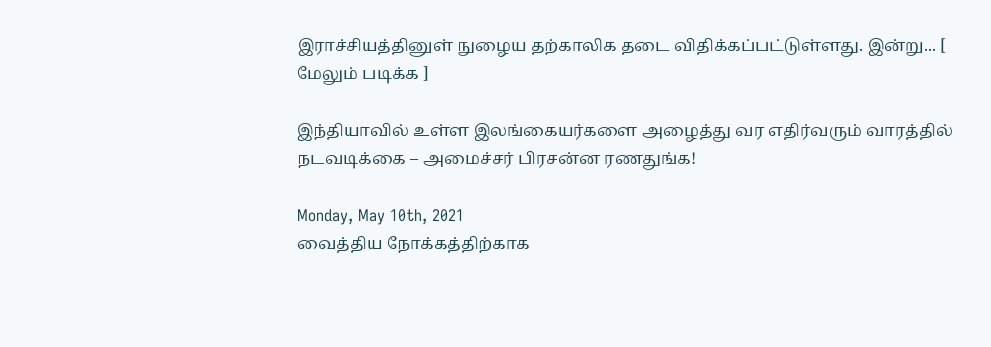இராச்சியத்தினுள் நுழைய தற்காலிக தடை விதிக்கப்பட்டுள்ளது. இன்று... [ மேலும் படிக்க ]

இந்தியாவில் உள்ள இலங்கையர்களை அழைத்து வர எதிர்வரும் வாரத்தில் நடவடிக்கை – அமைச்சர் பிரசன்ன ரணதுங்க!

Monday, May 10th, 2021
வைத்திய நோக்கத்திற்காக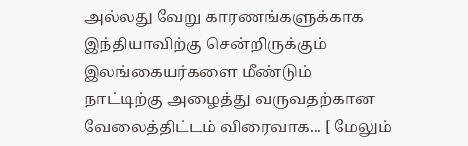அல்லது வேறு காரணங்களுக்காக இந்தியாவிற்கு சென்றிருக்கும் இலங்கையர்களை மீண்டும் நாட்டிற்கு அழைத்து வருவதற்கான வேலைத்திட்டம் விரைவாக... [ மேலும்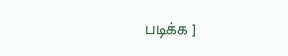படிக்க ]